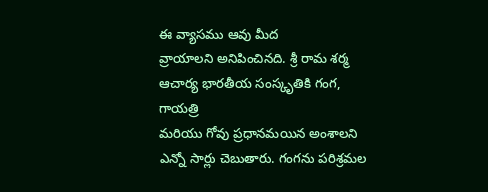ఈ వ్యాసము ఆవు మీద
వ్రాయాలని అనిపించినది. శ్రీ రామ శర్మ ఆచార్య భారతీయ సంస్కృతికి గంగ, గాయత్రి
మరియు గోవు ప్రధానమయిన అంశాలని ఎన్నో సార్లు చెబుతారు. గంగను పరిశ్రమల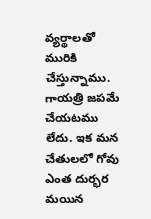వ్యర్థాలతో
మురికి చేస్తున్నాము. గాయత్రి జపమే చేయటము లేదు. ఇక మన చేతులలో గోవు ఎంత దుర్భర
మయిన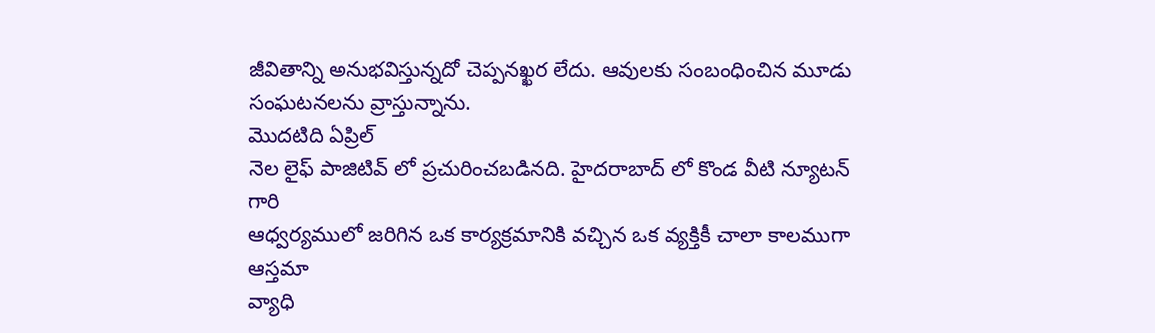జీవితాన్ని అనుభవిస్తున్నదో చెప్పనఖ్ఖర లేదు. ఆవులకు సంబంధించిన మూడు
సంఘటనలను వ్రాస్తున్నాను.
మొదటిది ఏప్రిల్
నెల లైఫ్ పాజిటివ్ లో ప్రచురించబడినది. హైదరాబాద్ లో కొండ వీటి న్యూటన్ గారి
ఆధ్వర్యములో జరిగిన ఒక కార్యక్రమానికి వచ్చిన ఒక వ్యక్తికీ చాలా కాలముగా ఆస్తమా
వ్యాధి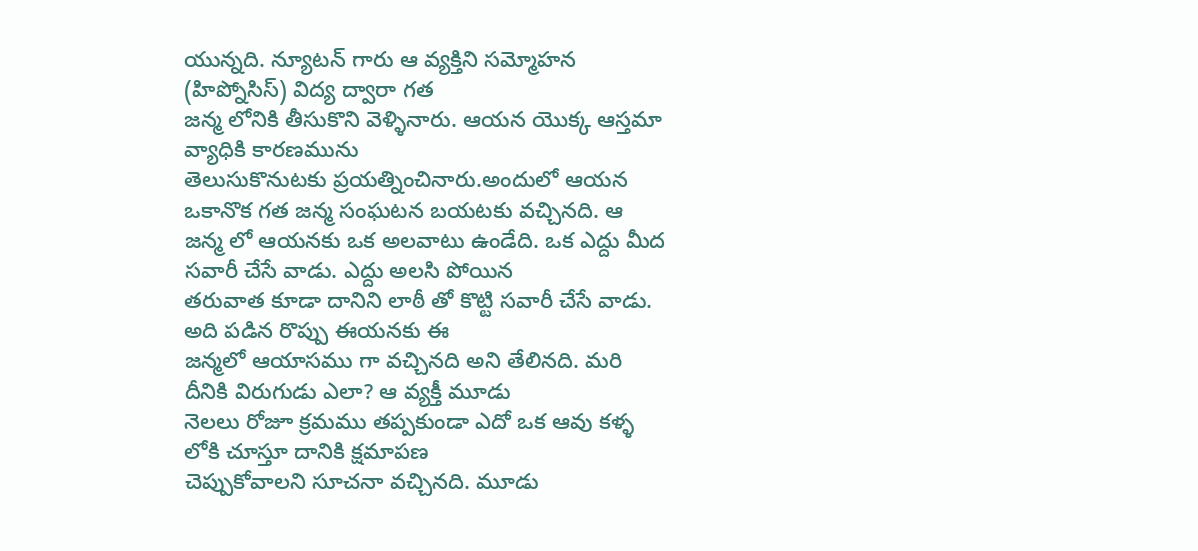యున్నది. న్యూటన్ గారు ఆ వ్యక్తిని సమ్మోహన (హిప్నోసిస్) విద్య ద్వారా గత
జన్మ లోనికి తీసుకొని వెళ్ళినారు. ఆయన యొక్క ఆస్తమా వ్యాధికి కారణమును
తెలుసుకొనుటకు ప్రయత్నించినారు.అందులో ఆయన ఒకానొక గత జన్మ సంఘటన బయటకు వచ్చినది. ఆ
జన్మ లో ఆయనకు ఒక అలవాటు ఉండేది. ఒక ఎద్దు మీద సవారీ చేసే వాడు. ఎద్దు అలసి పోయిన
తరువాత కూడా దానిని లాఠీ తో కొట్టి సవారీ చేసే వాడు. అది పడిన రొప్పు ఈయనకు ఈ
జన్మలో ఆయాసము గా వచ్చినది అని తేలినది. మరి దీనికి విరుగుడు ఎలా? ఆ వ్యక్తీ మూడు
నెలలు రోజూ క్రమము తప్పకుండా ఎదో ఒక ఆవు కళ్ళ లోకి చూస్తూ దానికి క్షమాపణ
చెప్పుకోవాలని సూచనా వచ్చినది. మూడు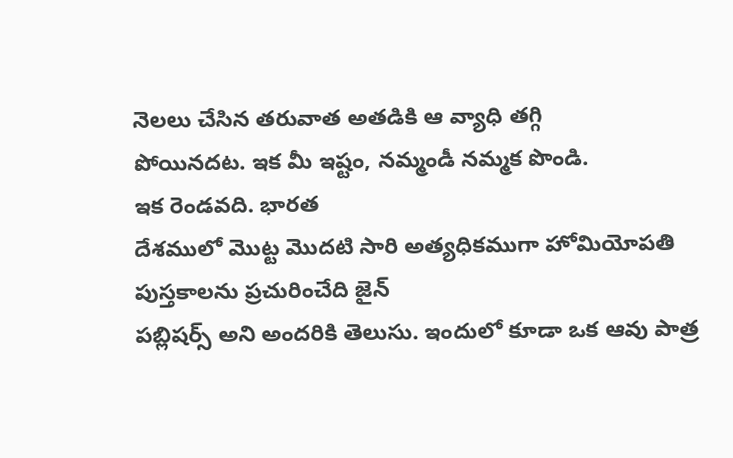నెలలు చేసిన తరువాత అతడికి ఆ వ్యాధి తగ్గి
పోయినదట. ఇక మీ ఇష్టం, నమ్మండీ నమ్మక పొండి.
ఇక రెండవది. భారత
దేశములో మొట్ట మొదటి సారి అత్యధికముగా హోమియోపతి పుస్తకాలను ప్రచురించేది జైన్
పబ్లిషర్స్ అని అందరికి తెలుసు. ఇందులో కూడా ఒక ఆవు పాత్ర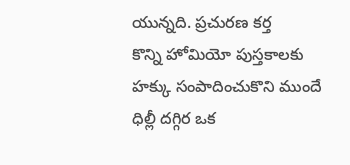యున్నది. ప్రచురణ కర్త
కొన్ని హోమియో పుస్తకాలకు హక్కు సంపాదించుకొని ముందే ధిల్లీ దగ్గిర ఒక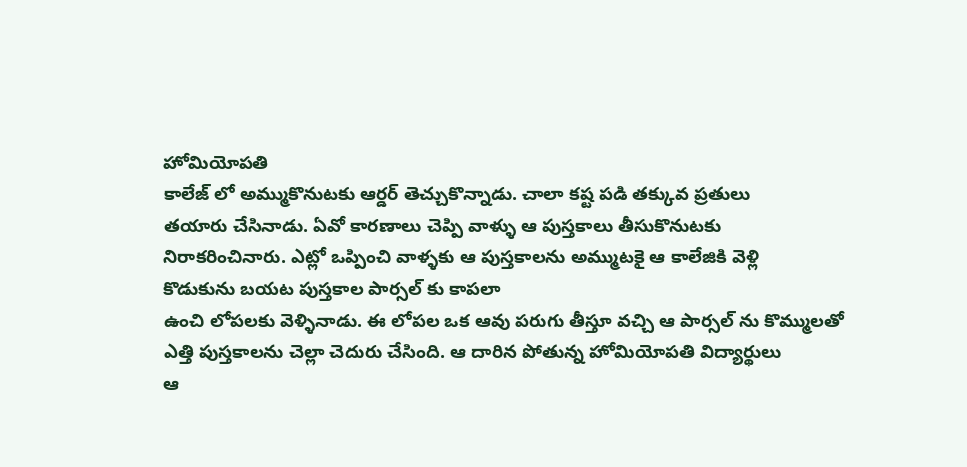హోమియోపతి
కాలేజ్ లో అమ్ముకొనుటకు ఆర్డర్ తెచ్చుకొన్నాడు. చాలా కష్ట పడి తక్కువ ప్రతులు
తయారు చేసినాడు. ఏవో కారణాలు చెప్పి వాళ్ళు ఆ పుస్తకాలు తీసుకొనుటకు
నిరాకరించినారు. ఎట్లో ఒప్పించి వాళ్ళకు ఆ పుస్తకాలను అమ్ముటకై ఆ కాలేజికి వెళ్లి
కొడుకును బయట పుస్తకాల పార్సల్ కు కాపలా
ఉంచి లోపలకు వెళ్ళినాడు. ఈ లోపల ఒక ఆవు పరుగు తీస్తూ వచ్చి ఆ పార్సల్ ను కొమ్ములతో
ఎత్తి పుస్తకాలను చెల్లా చెదురు చేసింది. ఆ దారిన పోతున్న హోమియోపతి విద్యార్థులు
ఆ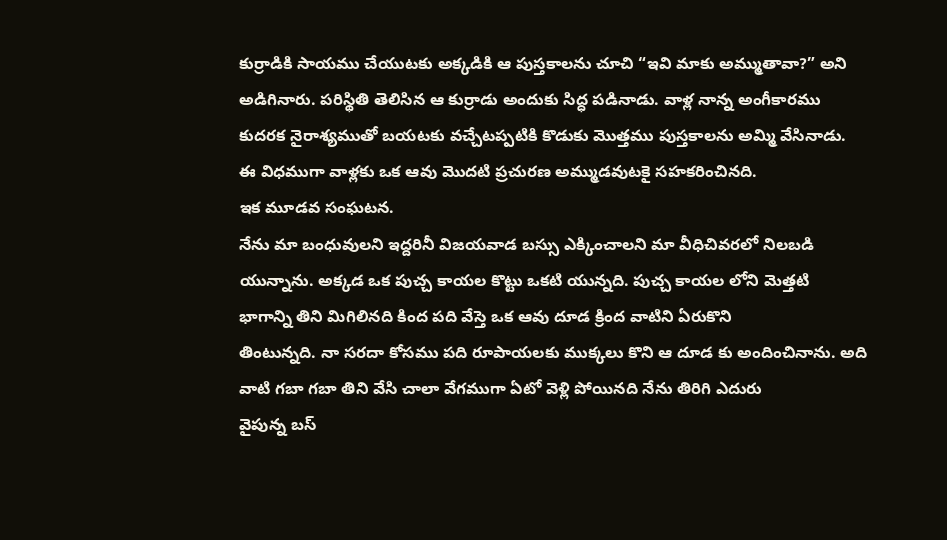కుర్రాడికి సాయము చేయుటకు అక్కడికి ఆ పుస్తకాలను చూచి “ఇవి మాకు అమ్ముతావా?” అని
అడిగినారు. పరిస్థితి తెలిసిన ఆ కుర్రాడు అందుకు సిద్ధ పడినాడు. వాళ్ల నాన్న అంగీకారము
కుదరక నైరాశ్యముతో బయటకు వచ్చేటప్పటికి కొడుకు మొత్తము పుస్తకాలను అమ్మి వేసినాడు.
ఈ విధముగా వాళ్లకు ఒక ఆవు మొదటి ప్రచురణ అమ్ముడవుటకై సహకరించినది.
ఇక మూడవ సంఘటన.
నేను మా బంధువులని ఇద్దరినీ విజయవాడ బస్సు ఎక్కించాలని మా వీధిచివరలో నిలబడి
యున్నాను. అక్కడ ఒక పుచ్చ కాయల కొట్టు ఒకటి యున్నది. పుచ్చ కాయల లోని మెత్తటి
భాగాన్ని తిని మిగిలినది కింద పది వేస్తె ఒక ఆవు దూడ క్రింద వాటిని ఏరుకొని
తింటున్నది. నా సరదా కోసము పది రూపాయలకు ముక్కలు కొని ఆ దూడ కు అందించినాను. అది
వాటి గబా గబా తిని వేసి చాలా వేగముగా ఏటో వెళ్లి పోయినది నేను తిరిగి ఎదురు
వైపున్న బస్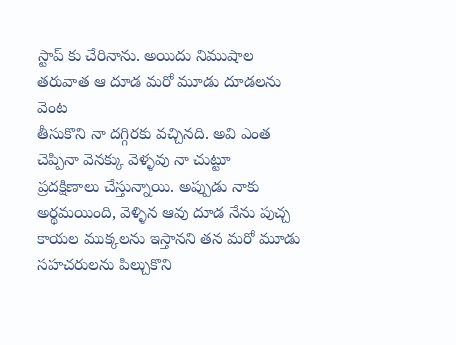స్టాప్ కు చేరినాను. అయిదు నిముషాల తరువాత ఆ దూడ మరో మూడు దూడలను వెంట
తీసుకొని నా దగ్గిరకు వచ్చినది. అవి ఎంత చెప్పినా వెనక్కు వెళ్ళవు నా చుట్టూ
ప్రదక్షిణాలు చేస్తున్నాయి. అప్పుడు నాకు అర్థమయింది, వెళ్ళిన ఆవు దూడ నేను పుచ్చ
కాయల ముక్కలను ఇస్తానని తన మరో మూడు సహచరులను పిల్చుకొని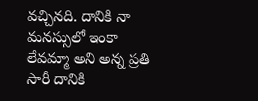వచ్చినది. దానికి నా
మనస్సులో ఇంకా లేవమ్మా అని అన్న ప్రతి సారీ దానికి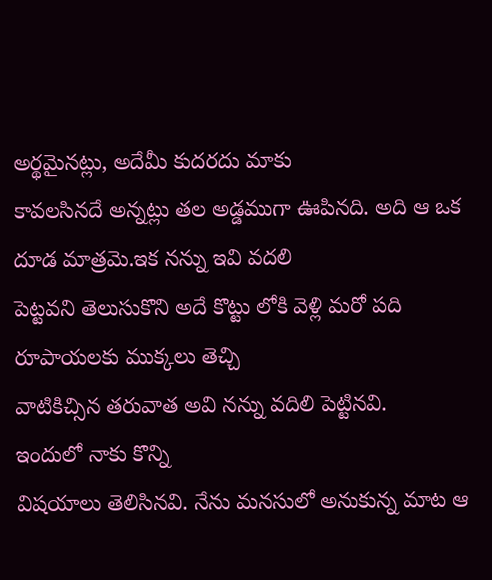అర్థమైనట్లు, అదేమీ కుదరదు మాకు
కావలసినదే అన్నట్లు తల అడ్డముగా ఊపినది. అది ఆ ఒక దూడ మాత్రమె.ఇక నన్ను ఇవి వదలి
పెట్టవని తెలుసుకొని అదే కొట్టు లోకి వెళ్లి మరో పది రూపాయలకు ముక్కలు తెచ్చి
వాటికిచ్సిన తరువాత అవి నన్ను వదిలి పెట్టినవి.
ఇందులో నాకు కొన్ని
విషయాలు తెలిసినవి. నేను మనసులో అనుకున్న మాట ఆ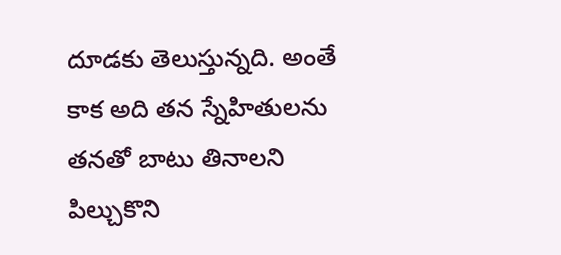దూడకు తెలుస్తున్నది. అంతే కాక అది తన స్నేహితులను తనతో బాటు తినాలని
పిల్చుకొని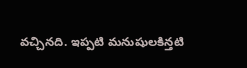వచ్చినది. ఇప్పటి మనుషులకిన్తటి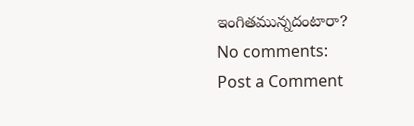ఇంగితమున్నదంటారా?
No comments:
Post a Comment